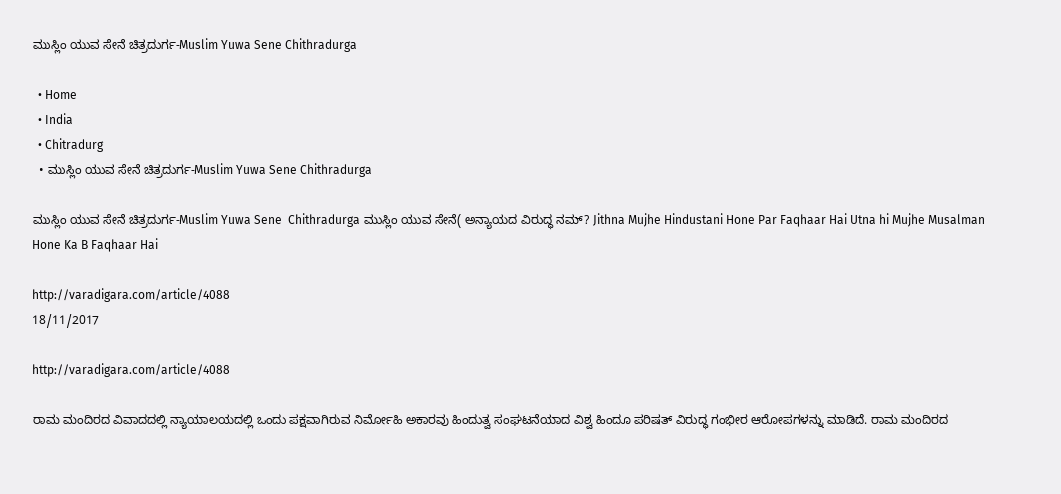ಮುಸ್ಲಿಂ ಯುವ ಸೇನೆ ಚಿತ್ರದುರ್ಗ-Muslim Yuwa Sene Chithradurga

  • Home
  • India
  • Chitradurg
  • ಮುಸ್ಲಿಂ ಯುವ ಸೇನೆ ಚಿತ್ರದುರ್ಗ-Muslim Yuwa Sene Chithradurga

ಮುಸ್ಲಿಂ ಯುವ ಸೇನೆ ಚಿತ್ರದುರ್ಗ-Muslim Yuwa Sene  Chithradurga ಮುಸ್ಲಿಂ ಯುವ ಸೇನೆ( ಅನ್ಯಾಯದ ವಿರುದ್ಧ ನಮ್? Jithna Mujhe Hindustani Hone Par Faqhaar Hai Utna hi Mujhe Musalman Hone Ka B Faqhaar Hai

http://varadigara.com/article/4088
18/11/2017

http://varadigara.com/article/4088

ರಾಮ ಮಂದಿರದ ವಿವಾದದಲ್ಲಿ ನ್ಯಾಯಾಲಯದಲ್ಲಿ ಒಂದು ಪಕ್ಷವಾಗಿರುವ ನಿರ್ಮೋಹಿ ಅಕಾರವು ಹಿಂದುತ್ವ ಸಂಘಟನೆಯಾದ ವಿಶ್ವ ಹಿಂದೂ ಪರಿಷತ್ ವಿರುದ್ಧ ಗಂಭೀರ ಆರೋಪಗಳನ್ನು ಮಾಡಿದೆ. ರಾಮ ಮಂದಿರದ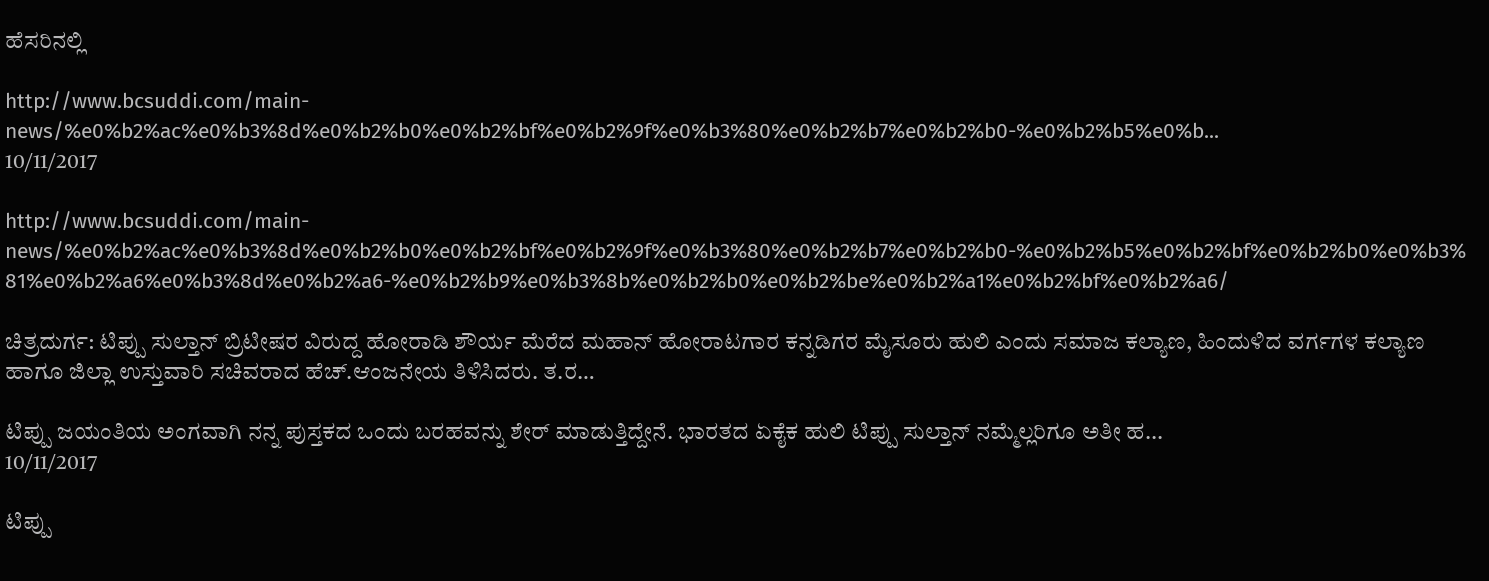ಹೆಸರಿನಲ್ಲಿ

http://www.bcsuddi.com/main-news/%e0%b2%ac%e0%b3%8d%e0%b2%b0%e0%b2%bf%e0%b2%9f%e0%b3%80%e0%b2%b7%e0%b2%b0-%e0%b2%b5%e0%b...
10/11/2017

http://www.bcsuddi.com/main-news/%e0%b2%ac%e0%b3%8d%e0%b2%b0%e0%b2%bf%e0%b2%9f%e0%b3%80%e0%b2%b7%e0%b2%b0-%e0%b2%b5%e0%b2%bf%e0%b2%b0%e0%b3%81%e0%b2%a6%e0%b3%8d%e0%b2%a6-%e0%b2%b9%e0%b3%8b%e0%b2%b0%e0%b2%be%e0%b2%a1%e0%b2%bf%e0%b2%a6/

ಚಿತ್ರದುರ್ಗ: ಟಿಪ್ಪು ಸುಲ್ತಾನ್ ಬ್ರಿಟೀಷರ ವಿರುದ್ದ ಹೋರಾಡಿ ಶೌರ್ಯ ಮೆರೆದ ಮಹಾನ್ ಹೋರಾಟಗಾರ ಕನ್ನಡಿಗರ ಮೈಸೂರು ಹುಲಿ ಎಂದು ಸಮಾಜ ಕಲ್ಯಾಣ, ಹಿಂದುಳಿದ ವರ್ಗಗಳ ಕಲ್ಯಾಣ ಹಾಗೂ ಜಿಲ್ಲಾ ಉಸ್ತುವಾರಿ ಸಚಿವರಾದ ಹೆಚ್.ಆಂಜನೇಯ ತಿಳಿಸಿದರು. ತ.ರ…

ಟಿಪ್ಪು ಜಯಂತಿಯ ಅಂಗವಾಗಿ ನನ್ನ ಪುಸ್ತಕದ ಒಂದು ಬರಹವನ್ನು ಶೇರ್ ಮಾಡುತ್ತಿದ್ದೇನೆ. ಭಾರತದ ಏಕೈಕ ಹುಲಿ ಟಿಪ್ಪು ಸುಲ್ತಾನ್ ನಮ್ಮೆಲ್ಲರಿಗೂ ಅತೀ ಹ...
10/11/2017

ಟಿಪ್ಪು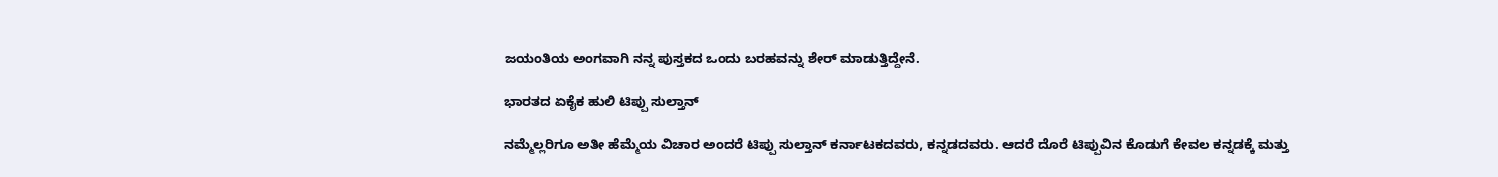ಜಯಂತಿಯ ಅಂಗವಾಗಿ ನನ್ನ ಪುಸ್ತಕದ ಒಂದು ಬರಹವನ್ನು ಶೇರ್ ಮಾಡುತ್ತಿದ್ದೇನೆ.

ಭಾರತದ ಏಕೈಕ ಹುಲಿ ಟಿಪ್ಪು ಸುಲ್ತಾನ್

ನಮ್ಮೆಲ್ಲರಿಗೂ ಅತೀ ಹೆಮ್ಮೆಯ ವಿಚಾರ ಅಂದರೆ ಟಿಪ್ಪು ಸುಲ್ತಾನ್ ಕರ್ನಾಟಕದವರು, ಕನ್ನಡದವರು. ಆದರೆ ದೊರೆ ಟಿಪ್ಪುವಿನ ಕೊಡುಗೆ ಕೇವಲ ಕನ್ನಡಕ್ಕೆ ಮತ್ತು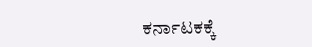ಕರ್ನಾಟಕಕ್ಕೆ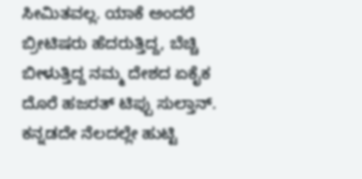ಸೀಮಿತವಲ್ಲ. ಯಾಕೆ ಅಂದರೆ ಬ್ರೀಟಿಷರು ಹೆದರುತ್ತಿದ್ದ, ಬೆಚ್ಚಿ ಬೀಳುತ್ತಿದ್ದ ನಮ್ಮ ದೇಶದ ಏಕೈಕ ದೊರೆ ಹಜರತ್ ಟಿಪ್ಪು ಸುಲ್ತಾನ್. ಕನ್ನಡದೇ ನೆಲದಲ್ಲೇ ಹುಟ್ಟಿ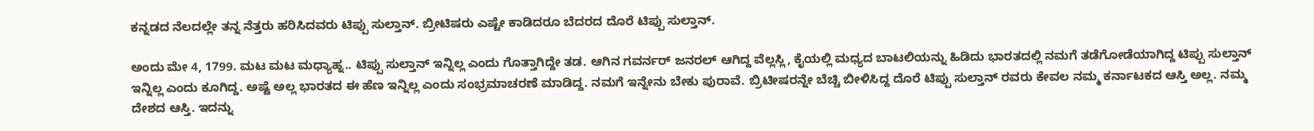ಕನ್ನಡದ ನೆಲದಲ್ಲೇ ತನ್ನ ನೆತ್ತರು ಹರಿಸಿದವರು ಟಿಪ್ಪು ಸುಲ್ತಾನ್. ಬ್ರೀಟಿಷರು ಎಷ್ಟೇ ಕಾಡಿದರೂ ಬೆದರದ ದೊರೆ ಟಿಪ್ಪು ಸುಲ್ತಾನ್.

ಅಂದು ಮೇ 4, 1799. ಮಟ ಮಟ ಮಧ್ಯಾಹ್ನ.. ಟಿಪ್ಪು ಸುಲ್ತಾನ್ ಇನ್ನಿಲ್ಲ ಎಂದು ಗೊತ್ತಾಗಿದ್ದೇ ತಡ. ಆಗಿನ ಗವರ್ನರ್ ಜನರಲ್ ಆಗಿದ್ದ ವೆಲ್ಲಸ್ಲಿ, ಕೈಯಲ್ಲಿ ಮಧ್ಯದ ಬಾಟಲಿಯನ್ನು ಹಿಡಿದು ಭಾರತದಲ್ಲಿ ನಮಗೆ ತಡೆಗೋಡೆಯಾಗಿದ್ದ ಟಿಪ್ಪು ಸುಲ್ತಾನ್ ಇನ್ನಿಲ್ಲ ಎಂದು ಕೂಗಿದ್ದ. ಅಷ್ಟೆ ಅಲ್ಲ ಭಾರತದ ಈ ಹೆಣ ಇನ್ನಿಲ್ಲ ಎಂದು ಸಂಭ್ರಮಾಚರಣೆ ಮಾಡಿದ್ದ. ನಮಗೆ ಇನ್ನೇನು ಬೇಕು ಪುರಾವೆ. ಬ್ರಿಟೀಷರನ್ನೇ ಬೆಚ್ಚಿ ಬೀಳಿಸಿದ್ದ ದೊರೆ ಟಿಪ್ಪು ಸುಲ್ತಾನ್ ರವರು ಕೇವಲ ನಮ್ಮ ಕರ್ನಾಟಕದ ಆಸ್ತಿ ಅಲ್ಲ. ನಮ್ಮ ದೇಶದ ಆಸ್ತಿ. ಇದನ್ನು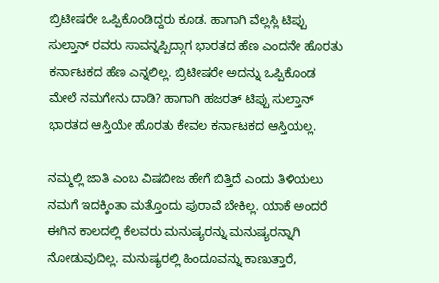ಬ್ರಿಟೀಷರೇ ಒಪ್ಪಿಕೊಂಡಿದ್ದರು ಕೂಡ. ಹಾಗಾಗಿ ವೆಲ್ಲಸ್ಲಿ ಟಿಪ್ಪು ಸುಲ್ತಾನ್ ರವರು ಸಾವನ್ನಪ್ಪಿದ್ಗಾಗ ಭಾರತದ ಹೆಣ ಎಂದನೇ ಹೊರತು ಕರ್ನಾಟಕದ ಹೆಣ ಎನ್ನಲಿಲ್ಲ. ಬ್ರಿಟೀಷರೇ ಅದನ್ನು ಒಪ್ಪಿಕೊಂಡ ಮೇಲೆ ನಮಗೇನು ದಾಡಿ? ಹಾಗಾಗಿ ಹಜರತ್ ಟಿಪ್ಪು ಸುಲ್ತಾನ್ ಭಾರತದ ಆಸ್ತಿಯೇ ಹೊರತು ಕೇವಲ ಕರ್ನಾಟಕದ ಆಸ್ತಿಯಲ್ಲ.

ನಮ್ಮಲ್ಲಿ ಜಾತಿ ಎಂಬ ವಿಷಬೀಜ ಹೇಗೆ ಬಿತ್ತಿದೆ ಎಂದು ತಿಳಿಯಲು ನಮಗೆ ಇದಕ್ಕಿಂತಾ ಮತ್ತೊಂದು ಪುರಾವೆ ಬೇಕಿಲ್ಲ. ಯಾಕೆ ಅಂದರೆ ಈಗಿನ ಕಾಲದಲ್ಲಿ ಕೆಲವರು ಮನುಷ್ಯರನ್ನು ಮನುಷ್ಯರನ್ನಾಗಿ ನೋಡುವುದಿಲ್ಲ. ಮನುಷ್ಯರಲ್ಲಿ ಹಿಂದೂವನ್ನು ಕಾಣುತ್ತಾರೆ,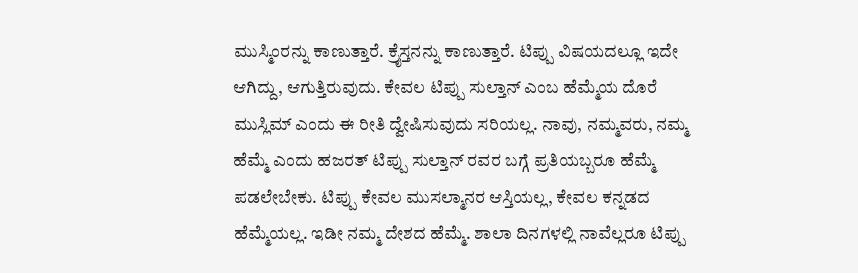ಮುಸ್ಮಿಂರನ್ನು ಕಾಣುತ್ತಾರೆ. ಕ್ರೈಸ್ತನನ್ನು ಕಾಣುತ್ತಾರೆ. ಟಿಪ್ಪು ವಿಷಯದಲ್ಲೂ ಇದೇ ಆಗಿದ್ದು, ಆಗುತ್ತಿರುವುದು. ಕೇವಲ ಟಿಪ್ಪು ಸುಲ್ತಾನ್ ಎಂಬ ಹೆಮ್ಮೆಯ ದೊರೆ ಮುಸ್ಲಿಮ್ ಎಂದು ಈ ರೀತಿ ದ್ವೇಷಿಸುವುದು ಸರಿಯಲ್ಲ. ನಾವು, ನಮ್ಮವರು, ನಮ್ಮ ಹೆಮ್ಮೆ ಎಂದು ಹಜರತ್ ಟಿಪ್ಪು ಸುಲ್ತಾನ್ ರವರ ಬಗ್ಗೆ ಪ್ರತಿಯಬ್ಬರೂ ಹೆಮ್ಮೆ ಪಡಲೇಬೇಕು. ಟಿಪ್ಪು ಕೇವಲ ಮುಸಲ್ಮಾನರ ಆಸ್ತಿಯಲ್ಲ, ಕೇವಲ ಕನ್ನಡದ ಹೆಮ್ಮೆಯಲ್ಲ. ಇಡೀ ನಮ್ಮ ದೇಶದ ಹೆಮ್ಮೆ. ಶಾಲಾ ದಿನಗಳಲ್ಲಿ ನಾವೆಲ್ಲರೂ ಟಿಪ್ಪು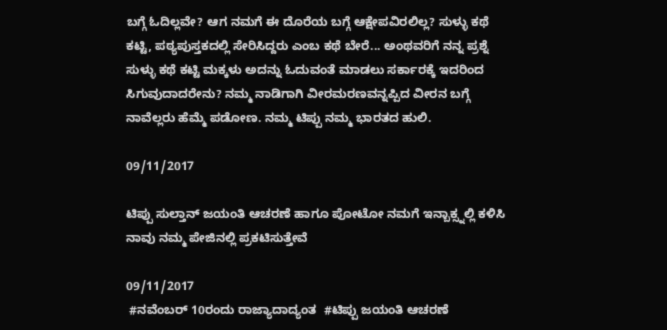ಬಗ್ಗೆ ಓದಿಲ್ಲವೇ? ಆಗ ನಮಗೆ ಈ ದೊರೆಯ ಬಗ್ಗೆ ಆಕ್ಷೇಪವಿರಲಿಲ್ಲ? ಸುಳ್ಳು ಕಥೆ ಕಟ್ಟಿ, ಪಠ್ಯಪುಸ್ತಕದಲ್ಲಿ ಸೇರಿಸಿದ್ದರು ಎಂಬ ಕಥೆ ಬೇರೆ... ಅಂಥವರಿಗೆ ನನ್ನ ಪ್ರಶ್ನೆ ಸುಳ್ಳು ಕಥೆ ಕಟ್ಟಿ ಮಕ್ಕಳು ಅದನ್ನು ಓದುವಂತೆ ಮಾಡಲು ಸರ್ಕಾರಕ್ಕೆ ಇದರಿಂದ ಸಿಗುವುದಾದರೇನು? ನಮ್ಮ ನಾಡಿಗಾಗಿ ವೀರಮರಣವನ್ನಪ್ಪಿದ ವೀರನ ಬಗ್ಗೆ ನಾವೆಲ್ಲರು ಹೆಮ್ಮೆ ಪಡೋಣ. ನಮ್ಮ ಟಿಪ್ಪು ನಮ್ಮ ಭಾರತದ ಹುಲಿ.

09/11/2017

ಟಿಪ್ಪು ಸುಲ್ತಾನ್ ಜಯಂತಿ ಆಚರಣೆ ಹಾಗೂ ಪೋಟೋ ನಮಗೆ ಇನ್ಬಾಕ್ಸ್ನಲ್ಲಿ ಕಳಿಸಿ ನಾವು ನಮ್ಮ ಪೇಜಿನಲ್ಲಿ ಪ್ರಕಟಿಸುತ್ತೇವೆ

09/11/2017
 #ನವೆಂಬರ್ 10ರಂದು ರಾಜ್ಯಾದಾದ್ಯಂತ  #ಟಿಪ್ಪು ಜಯಂತಿ ಆಚರಣೆ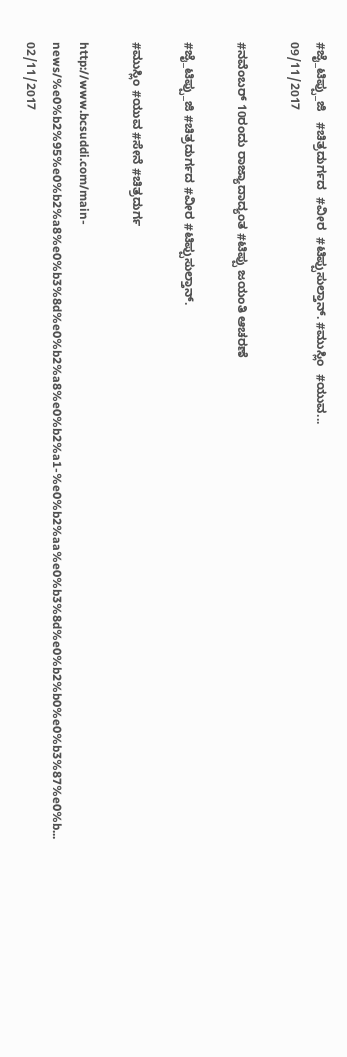#ಜೈ_ಟಿಪ್ಪು_ಜಿ   #ಚಿತ್ರದುರ್ಗದ  #ವೀರ  #ಟಿಪ್ಪುಸುಲ್ತಾನ್. #ಮುಸ್ಲಿಂ  #ಯುವ...
09/11/2017

#ನವೆಂಬರ್ 10ರಂದು ರಾಜ್ಯಾದಾದ್ಯಂತ #ಟಿಪ್ಪು ಜಯಂತಿ ಆಚರಣೆ

#ಜೈ_ಟಿಪ್ಪು_ಜಿ #ಚಿತ್ರದುರ್ಗದ #ವೀರ #ಟಿಪ್ಪುಸುಲ್ತಾನ್.

#ಮುಸ್ಲಿಂ #ಯುವ #ಸೇನೆ #ಚಿತ್ರದುರ್ಗ

http://www.bcsuddi.com/main-news/%e0%b2%95%e0%b2%a8%e0%b3%8d%e0%b2%a8%e0%b2%a1-%e0%b2%aa%e0%b3%8d%e0%b2%b0%e0%b3%87%e0%b...
02/11/2017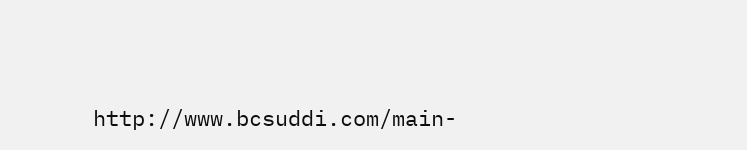http://www.bcsuddi.com/main-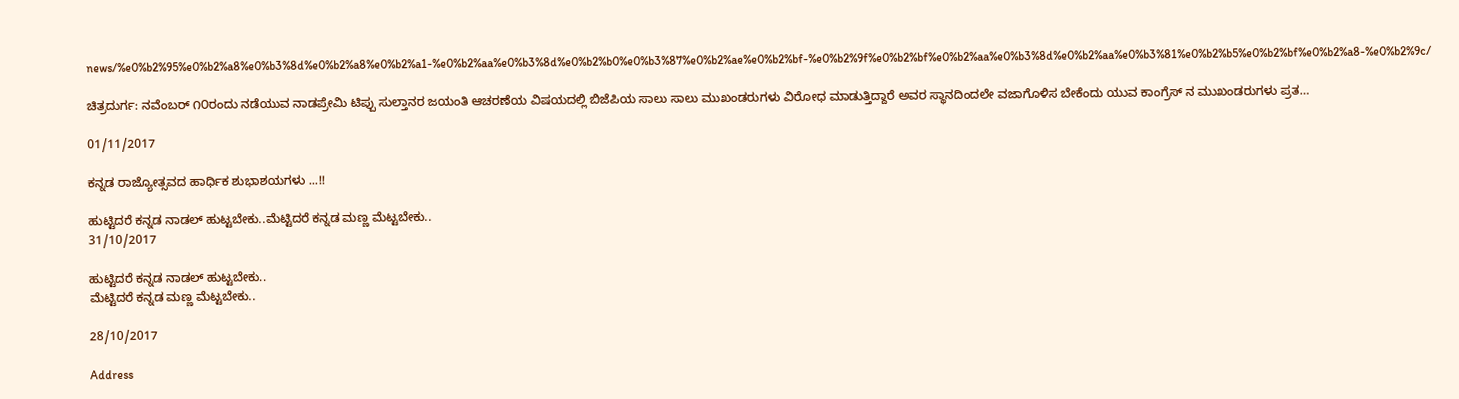news/%e0%b2%95%e0%b2%a8%e0%b3%8d%e0%b2%a8%e0%b2%a1-%e0%b2%aa%e0%b3%8d%e0%b2%b0%e0%b3%87%e0%b2%ae%e0%b2%bf-%e0%b2%9f%e0%b2%bf%e0%b2%aa%e0%b3%8d%e0%b2%aa%e0%b3%81%e0%b2%b5%e0%b2%bf%e0%b2%a8-%e0%b2%9c/

ಚಿತ್ರದುರ್ಗ: ನವೆಂಬರ್ ೧೦ರಂದು ನಡೆಯುವ ನಾಡಪ್ರೇಮಿ ಟಿಪ್ಪು ಸುಲ್ತಾನರ ಜಯಂತಿ ಆಚರಣೆಯ ವಿಷಯದಲ್ಲಿ ಬಿಜೆಪಿಯ ಸಾಲು ಸಾಲು ಮುಖಂಡರುಗಳು ವಿರೋಧ ಮಾಡುತ್ತಿದ್ದಾರೆ ಅವರ ಸ್ಥಾನದಿಂದಲೇ ವಜಾಗೊಳಿಸ ಬೇಕೆಂದು ಯುವ ಕಾಂಗ್ರೆಸ್ ನ ಮುಖಂಡರುಗಳು ಪ್ರತ…

01/11/2017

ಕನ್ನಡ ರಾಜ್ಯೋತ್ಸವದ ಹಾರ್ಧಿಕ ಶುಭಾಶಯಗಳು ...!!

ಹುಟ್ಟಿದರೆ ಕನ್ನಡ ನಾಡಲ್ ಹುಟ್ಟಬೇಕು..ಮೆಟ್ಟಿದರೆ ಕನ್ನಡ ಮಣ್ಣ ಮೆಟ್ಟಬೇಕು..
31/10/2017

ಹುಟ್ಟಿದರೆ ಕನ್ನಡ ನಾಡಲ್ ಹುಟ್ಟಬೇಕು..
ಮೆಟ್ಟಿದರೆ ಕನ್ನಡ ಮಣ್ಣ ಮೆಟ್ಟಬೇಕು..

28/10/2017

Address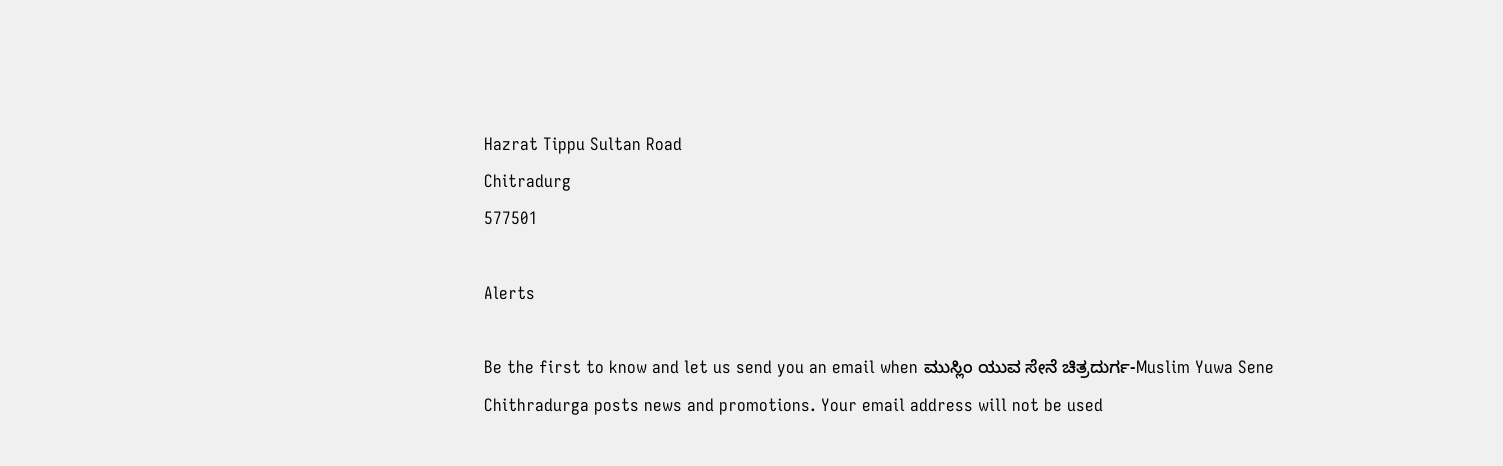Hazrat Tippu Sultan Road
Chitradurg
577501

Alerts

Be the first to know and let us send you an email when ಮುಸ್ಲಿಂ ಯುವ ಸೇನೆ ಚಿತ್ರದುರ್ಗ-Muslim Yuwa Sene Chithradurga posts news and promotions. Your email address will not be used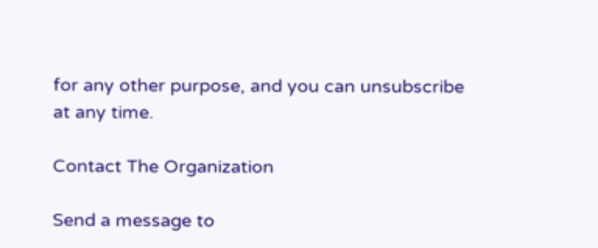for any other purpose, and you can unsubscribe at any time.

Contact The Organization

Send a message to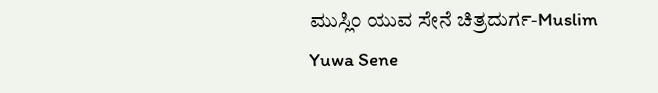ಮುಸ್ಲಿಂ ಯುವ ಸೇನೆ ಚಿತ್ರದುರ್ಗ-Muslim Yuwa Sene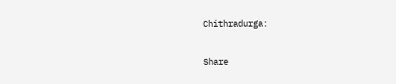Chithradurga:

Share